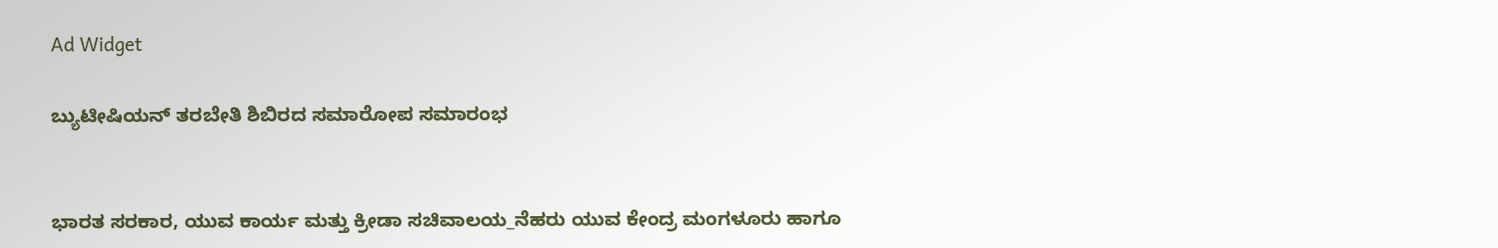Ad Widget

ಬ್ಯುಟೀಷಿಯನ್ ತರಬೇತಿ ಶಿಬಿರದ ಸಮಾರೋಪ ಸಮಾರಂಭ


ಭಾರತ ಸರಕಾರ, ಯುವ ಕಾರ್ಯ ಮತ್ತು ಕ್ರೀಡಾ ಸಚಿವಾಲಯ_ನೆಹರು ಯುವ ಕೇಂದ್ರ ಮಂಗಳೂರು ಹಾಗೂ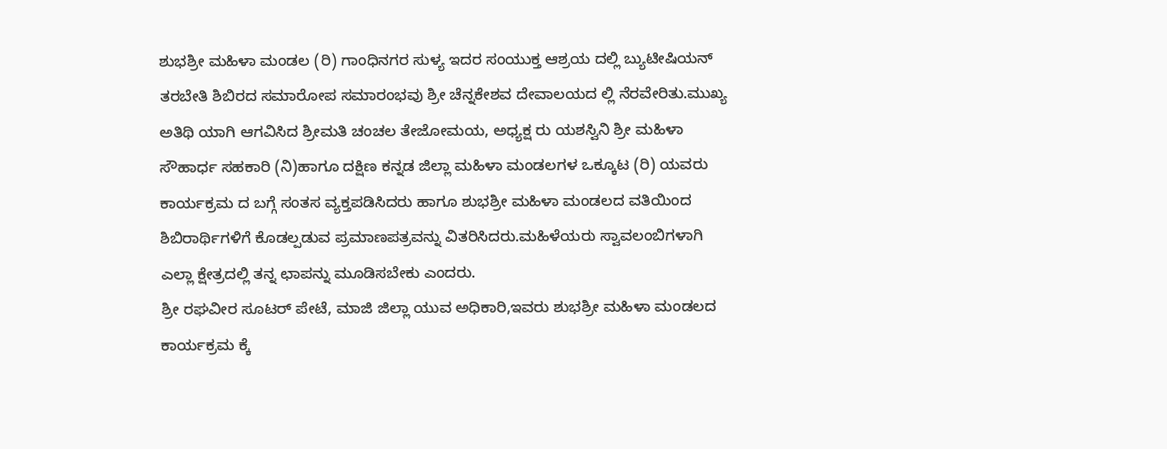ಶುಭಶ್ರೀ ಮಹಿಳಾ ಮಂಡಲ (ರಿ) ಗಾಂಧಿನಗರ ಸುಳ್ಯ ಇದರ ಸಂಯುಕ್ತ ಆಶ್ರಯ ದಲ್ಲಿ ಬ್ಯುಟೀಷಿಯನ್ ತರಬೇತಿ ಶಿಬಿರದ ಸಮಾರೋಪ ಸಮಾರಂಭವು ಶ್ರೀ ಚೆನ್ನಕೇಶವ ದೇವಾಲಯದ ಲ್ಲಿ ನೆರವೇರಿತು.ಮುಖ್ಯ ಅತಿಥಿ ಯಾಗಿ ಆಗವಿಸಿದ ಶ್ರೀಮತಿ ಚಂಚಲ ತೇಜೋಮಯ, ಅಧ್ಯಕ್ಷ ರು ಯಶಸ್ವಿನಿ ಶ್ರೀ ಮಹಿಳಾ ಸೌಹಾರ್ಧ ಸಹಕಾರಿ (ನಿ)ಹಾಗೂ ದಕ್ಷಿಣ ಕನ್ನಡ ಜಿಲ್ಲಾ ಮಹಿಳಾ ಮಂಡಲಗಳ ಒಕ್ಕೂಟ (ರಿ) ಯವರು ಕಾರ್ಯಕ್ರಮ ದ ಬಗ್ಗೆ ಸಂತಸ ವ್ಯಕ್ತಪಡಿಸಿದರು ಹಾಗೂ ಶುಭಶ್ರೀ ಮಹಿಳಾ ಮಂಡಲದ ವತಿಯಿಂದ ಶಿಬಿರಾರ್ಥಿಗಳಿಗೆ ಕೊಡಲ್ಪಡುವ ಪ್ರಮಾಣಪತ್ರವನ್ನು ವಿತರಿಸಿದರು.ಮಹಿಳೆಯರು ಸ್ವಾವಲಂಬಿಗಳಾಗಿ ಎಲ್ಲಾ ಕ್ಷೇತ್ರದಲ್ಲಿ ತನ್ನ ಛಾಪನ್ನು ಮೂಡಿಸಬೇಕು ಎಂದರು.
ಶ್ರೀ ರಘವೀರ ಸೂಟರ್ ಪೇಟೆ, ಮಾಜಿ ಜಿಲ್ಲಾ ಯುವ ಅಧಿಕಾರಿ,ಇವರು ಶುಭಶ್ರೀ ಮಹಿಳಾ ಮಂಡಲದ ಕಾರ್ಯಕ್ರಮ ಕ್ಕೆ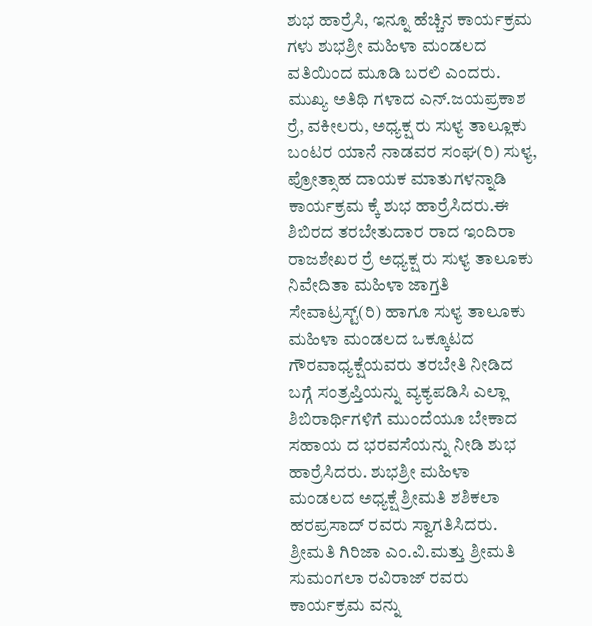ಶುಭ ಹಾರ್ರೆಸಿ, ಇನ್ನೂ ಹೆಚ್ಚಿನ ಕಾರ್ಯಕ್ರಮ ಗಳು ಶುಭಶ್ರೀ ಮಹಿಳಾ ಮಂಡಲದ ವತಿಯಿಂದ ಮೂಡಿ ಬರಲಿ ಎಂದರು.
ಮುಖ್ಯ ಅತಿಥಿ ಗಳಾದ ಎನ್.ಜಯಪ್ರಕಾಶ ರ್ರೆ, ವಕೀಲರು, ಅಧ್ಯಕ್ಷ ರು ಸುಳ್ಯ ತಾಲ್ಲೂಕು ಬಂಟರ ಯಾನೆ ನಾಡವರ ಸಂಘ(ರಿ) ಸುಳ್ಯ, ಪ್ರೋತ್ಸಾಹ ದಾಯಕ ಮಾತುಗಳನ್ನಾಡಿ ಕಾರ್ಯಕ್ರಮ ಕ್ಕೆ ಶುಭ ಹಾರ್ರೆಸಿದರು.ಈ ಶಿಬಿರದ ತರಬೇತುದಾರ ರಾದ ಇಂದಿರಾ ರಾಜಶೇಖರ ರ್ರೆ ಅಧ್ಯಕ್ಷ ರು ಸುಳ್ಯ ತಾಲೂಕು ನಿವೇದಿತಾ ಮಹಿಳಾ ಜಾಗ್ತತಿ ಸೇವಾಟ್ರಸ್ಟ್(ರಿ) ಹಾಗೂ ಸುಳ್ಯ ತಾಲೂಕು ಮಹಿಳಾ ಮಂಡಲದ ಒಕ್ಕೂಟದ ಗೌರವಾಧ್ಯಕ್ಷೆಯವರು ತರಬೇತಿ ನೀಡಿದ ಬಗ್ಗೆ ಸಂತ್ರಪ್ತಿಯನ್ನು ವ್ಯಕ್ಯಪಡಿಸಿ ಎಲ್ಲಾ ಶಿಬಿರಾರ್ಥಿಗಳಿಗೆ ಮುಂದೆಯೂ ಬೇಕಾದ ಸಹಾಯ ದ ಭರವಸೆಯನ್ನು ನೀಡಿ ಶುಭ ಹಾರ್ರೆಸಿದರು. ಶುಭಶ್ರೀ ಮಹಿಳಾ ಮಂಡಲದ ಅಧ್ಯಕ್ಷೆ ಶ್ರೀಮತಿ ಶಶಿಕಲಾ ಹರಪ್ರಸಾದ್ ರವರು ಸ್ವಾಗತಿಸಿದರು. ಶ್ರೀಮತಿ ಗಿರಿಜಾ ಎಂ.ವಿ.ಮತ್ತು ಶ್ರೀಮತಿ ಸುಮಂಗಲಾ ರವಿರಾಜ್ ರವರು ಕಾರ್ಯಕ್ರಮ ವನ್ನು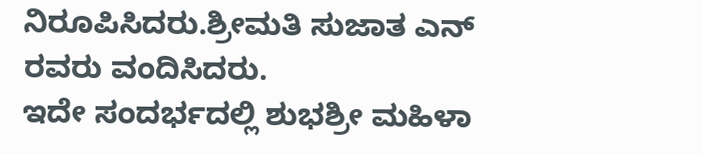ನಿರೂಪಿಸಿದರು.ಶ್ರೀಮತಿ ಸುಜಾತ ಎನ್ ರವರು ವಂದಿಸಿದರು.
ಇದೇ ಸಂದರ್ಭದಲ್ಲಿ ಶುಭಶ್ರೀ ಮಹಿಳಾ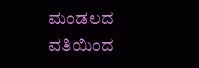ಮಂಡಲದ ವತಿಯಿಂದ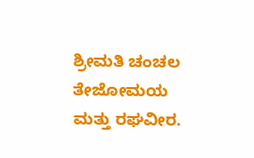ಶ್ರೀಮತಿ ಚಂಚಲ ತೇಜೋಮಯ ಮತ್ತು ರಘವೀರ.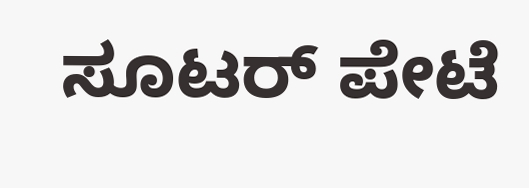ಸೂಟರ್ ಪೇಟೆ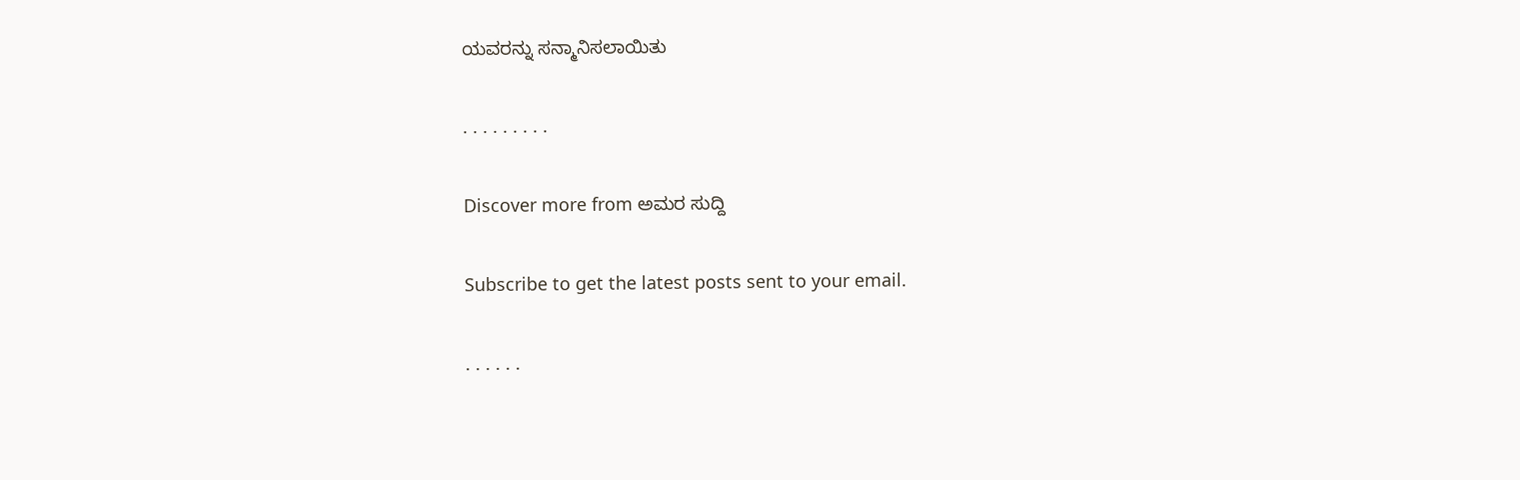ಯವರನ್ನು ಸನ್ಮಾನಿಸಲಾಯಿತು

. . . . . . . . .

Discover more from ಅಮರ ಸುದ್ದಿ

Subscribe to get the latest posts sent to your email.

. . . . . .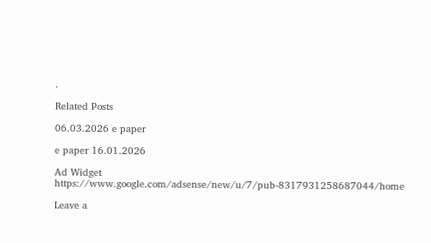.

Related Posts

06.03.2026 e paper

e paper 16.01.2026

Ad Widget
https://www.google.com/adsense/new/u/7/pub-8317931258687044/home

Leave a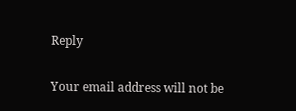Reply

Your email address will not be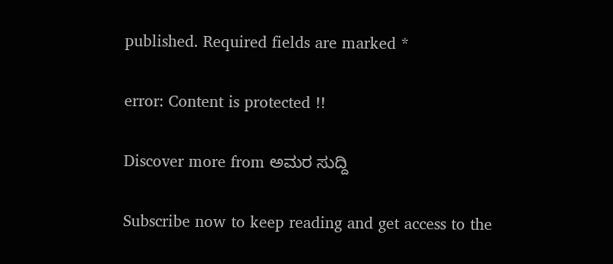published. Required fields are marked *

error: Content is protected !!

Discover more from ಅಮರ ಸುದ್ದಿ

Subscribe now to keep reading and get access to the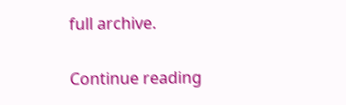full archive.

Continue reading